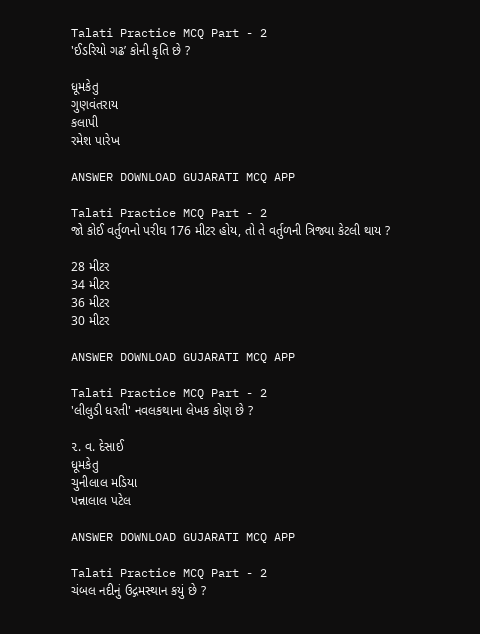Talati Practice MCQ Part - 2
'ઈડરિયો ગઢ’ કોની કૃતિ છે ?

ધૂમકેતુ
ગુણવંતરાય
કલાપી
રમેશ પારેખ

ANSWER DOWNLOAD GUJARATI MCQ APP

Talati Practice MCQ Part - 2
જો કોઈ વર્તુળનો પરીઘ 176 મીટર હોય, તો તે વર્તુળની ત્રિજ્યા કેટલી થાય ?

28 મીટર
34 મીટર
36 મીટર
30 મીટર

ANSWER DOWNLOAD GUJARATI MCQ APP

Talati Practice MCQ Part - 2
'લીલુડી ધરતી' નવલકથાના લેખક કોણ છે ?

૨. વ. દેસાઈ
ધૂમકેતુ
ચુનીલાલ મડિયા
પન્નાલાલ પટેલ

ANSWER DOWNLOAD GUJARATI MCQ APP

Talati Practice MCQ Part - 2
ચંબલ નદીનું ઉદ્ગમસ્થાન કયું છે ?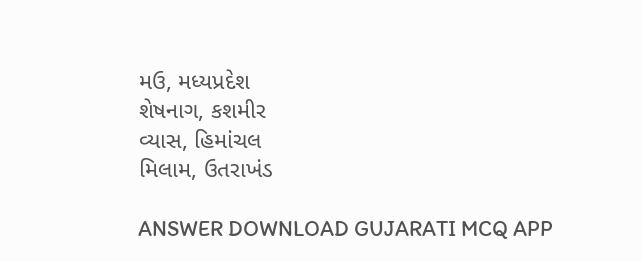મઉ, મધ્યપ્રદેશ
શેષનાગ, કશમીર
વ્યાસ, હિમાંચલ
મિલામ, ઉતરાખંડ

ANSWER DOWNLOAD GUJARATI MCQ APP